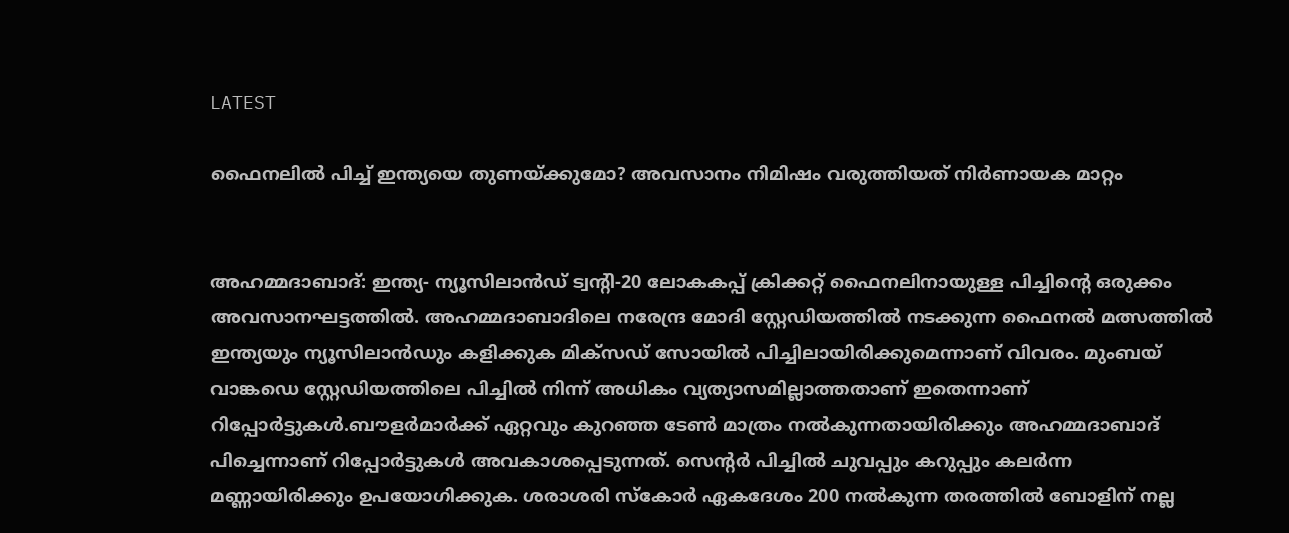LATEST

ഫൈനലിൽ പിച്ച് ഇന്ത്യയെ തുണയ്ക്കുമോ? അവസാനം നിമിഷം വരുത്തിയത് നിർണായക മാറ്റം


അഹമ്മദാബാദ്: ഇന്ത്യ- ന്യൂസിലാൻഡ് ട്വന്റി-20 ലോകകപ്പ് ക്രിക്കറ്റ് ഫൈനലിനായുള്ള പിച്ചിന്റെ ഒരുക്കം അവസാനഘട്ടത്തിൽ. അഹമ്മദാബാദിലെ നരേന്ദ്ര മോദി സ്റ്റേഡിയത്തിൽ നടക്കുന്ന ഫൈനൽ മത്സത്തിൽ ഇന്ത്യയും ന്യൂസിലാൻഡും കളിക്കുക മിക്‌സഡ് സോയിൽ പിച്ചിലായിരിക്കുമെന്നാണ് വിവരം. മുംബയ് വാങ്കഡെ സ്റ്റേഡിയത്തിലെ പിച്ചിൽ നിന്ന് അധികം വ്യത്യാസമില്ലാത്തതാണ് ഇതെന്നാണ് റിപ്പോർട്ടുകൾ.ബൗളർമാർക്ക് ഏറ്റവും കുറഞ്ഞ ടേൺ മാത്രം നൽകുന്നതായിരിക്കും അഹമ്മദാബാദ് പിച്ചെന്നാണ് റിപ്പോർട്ടുകൾ അവകാശപ്പെടുന്നത്. സെന്റർ പിച്ചിൽ ചുവപ്പും കറുപ്പും കലർന്ന മണ്ണായിരിക്കും ഉപയോഗിക്കുക. ശരാശരി സ്കോർ ഏകദേശം 200 നൽകുന്ന തരത്തിൽ ബോളിന് നല്ല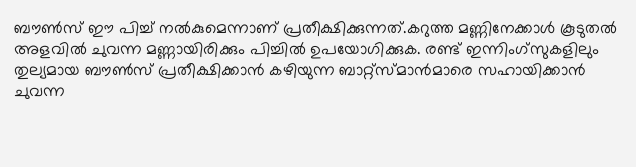ബൗൺസ് ഈ പിച്ച് നൽകുമെന്നാണ് പ്രതീക്ഷിക്കുന്നത്.കറുത്ത മണ്ണിനേക്കാൾ കൂടുതൽ അളവിൽ ചുവന്ന മണ്ണായിരിക്കും പിച്ചിൽ ഉപയോഗിക്കുക. രണ്ട് ഇന്നിംഗ്‌സുകളിലും തുല്യമായ ബൗൺസ് പ്രതീക്ഷിക്കാൻ കഴിയുന്ന ബാറ്റ്‌സ്മാൻമാരെ സഹായിക്കാൻ ചുവന്ന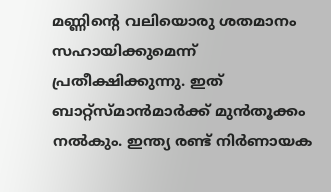മണ്ണിന്റെ വലിയൊരു ശതമാനം സഹായിക്കുമെന്ന് പ്രതീക്ഷിക്കുന്നു. ഇത് ബാറ്റ്സ്മാൻമാർക്ക് മുൻതൂക്കം നൽകും. ഇന്ത്യ രണ്ട് നിർണായക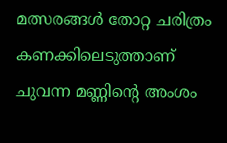മത്സരങ്ങൾ തോറ്റ ചരിത്രം കണക്കിലെടുത്താണ് ചുവന്ന മണ്ണിന്റെ അംശം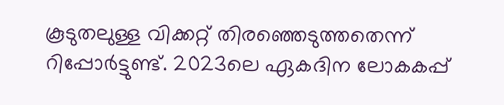കൂടുതലുള്ള വിക്കറ്റ് തിരഞ്ഞെടുത്തതെന്ന് റിപ്പോർട്ടുണ്ട്. 2023ലെ ഏകദിന ലോകകപ്പ്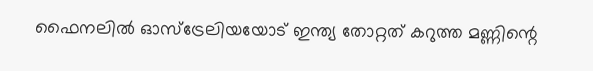ഫൈനലിൽ ഓസ്ട്രേലിയയോട് ഇന്ത്യ തോറ്റത് കറുത്ത മണ്ണിന്റെ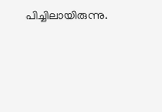പിച്ചിലായിരുന്നു.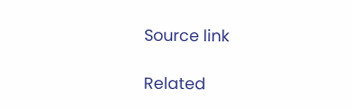Source link

Related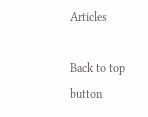Articles

Back to top button